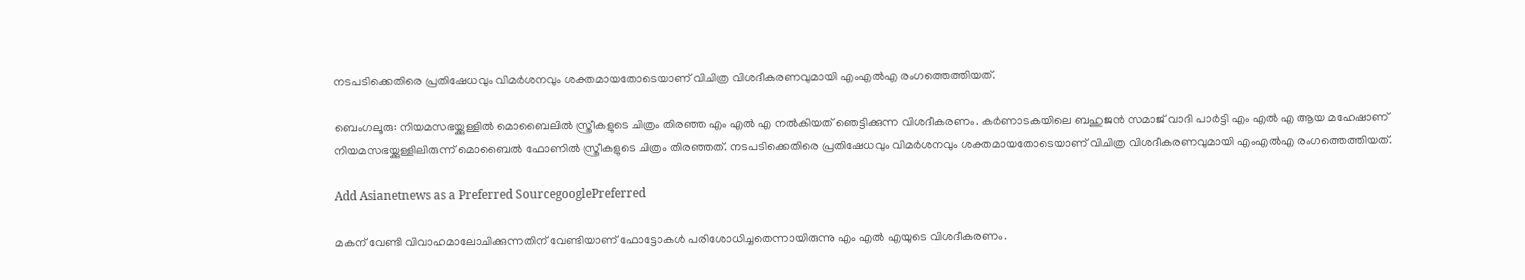നടപടിക്കെതിരെ പ്രതിഷേധവും വിമര്‍ശനവും ശക്തമായതോടെയാണ് വിചിത്ര വിശദീകരണവുമായി എംഎല്‍എ രംഗത്തെത്തിയത്.

ബെംഗലൂരു: നിയമസഭയ്ക്കുള്ളില്‍ മൊബൈലില്‍ സ്ത്രീകളുടെ ചിത്രം തിരഞ്ഞ എം എൽ എ നല്‍കിയത് ഞെട്ടിക്കുന്ന വിശദീകരണം. കർണാടകയിലെ ബഹുജൻ സമാജ് വാദി പാർട്ടി എം എൽ എ ആയ മഹേഷാണ് നിയമസഭയ്ക്കുള്ളിലിരുന്ന് മൊബൈല്‍ ഫോണില്‍ സ്ത്രീകളുടെ ചിത്രം തിരഞ്ഞത്. നടപടിക്കെതിരെ പ്രതിഷേധവും വിമര്‍ശനവും ശക്തമായതോടെയാണ് വിചിത്ര വിശദീകരണവുമായി എംഎല്‍എ രംഗത്തെത്തിയത്.

Add Asianetnews as a Preferred SourcegooglePreferred

മകന് വേണ്ടി വിവാഹമാലോചിക്കുന്നതിന് വേണ്ടിയാണ് ഫോട്ടോകൾ പരിശോധിച്ചതെന്നായിരുന്നു എം എൽ എയുടെ വിശദീകരണം.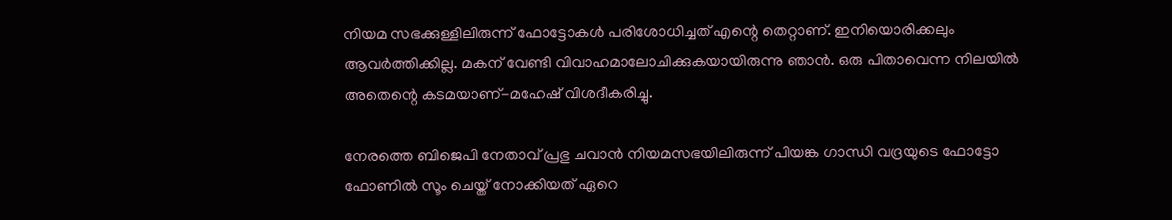നിയമ സഭക്കുള്ളിലിരുന്ന് ഫോട്ടോകൾ പരിശോധിച്ചത് എന്റെ തെറ്റാണ്. ഇനിയൊരിക്കലും ആവർത്തിക്കില്ല. മകന് വേണ്ടി വിവാഹമാലോചിക്കുകയായിരുന്നു ഞാൻ. ഒരു പിതാവെന്ന നിലയിൽ അതെന്റെ കടമയാണ്-മഹേഷ് വിശദീകരിച്ചു.

നേരത്തെ ബിജെപി നേതാവ് പ്രഭു ചവാന്‍ നിയമസഭയിലിരുന്ന് പിയങ്ക ഗാന്ധി വദ്രയുടെ ഫോട്ടോ ഫോണില്‍ സൂം ചെയ്ത് നോക്കിയത് ഏറെ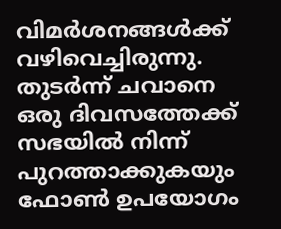വിമർശനങ്ങൾക്ക് വഴിവെച്ചിരുന്നു. തുടർന്ന് ചവാനെ ഒരു ദിവസത്തേക്ക് സഭയില്‍ നിന്ന് പുറത്താക്കുകയും ഫോൺ ഉപയോഗം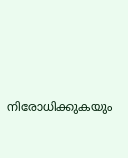നിരോധിക്കുകയും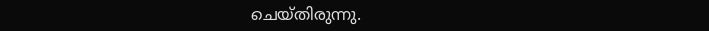ചെയ്തിരുന്നു.